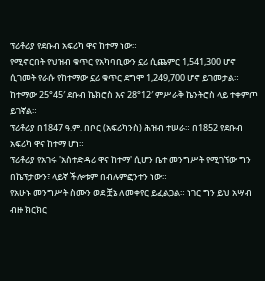ፕሪቶሪያ የደቡብ አፍሪካ ዋና ከተማ ነው።
የሚኖርበት የህዝብ ቁጥር የአካባቢውን ኗሪ ሲጨምር 1,541,300 ሆኖ ሲገመት የራሱ የከተማው ኗሪ ቁጥር ደግሞ 1,249,700 ሆኖ ይገመታል። ከተማው 25°45′ ደቡብ ኬክሮስ እና 28°12′ ምሥራቅ ኬንትሮስ ላይ ተቀምጦ ይገኛል።
ፕሪቶሪያ በ1847 ዓ.ም. በቦር (አፍሪካንስ) ሕዝብ ተሠራ። በ1852 የደቡብ አፍሪካ ዋና ከተማ ሆነ።
ፕሪቶሪያ የአገሩ 'አስተድዳሪ ዋና ከተማ' ሲሆን ቤተ መንግሥት የሚገኘው ግን በኬፕታውን፣ ላይኛ ችሎቱም በብሉምፎንተን ነው።
የአሁኑ መንግሥት ስሙን ወደ ቿኔ ለመቀየር ይፈልጋል። ነገር ግን ይህ አሣብ ብዙ ክርክር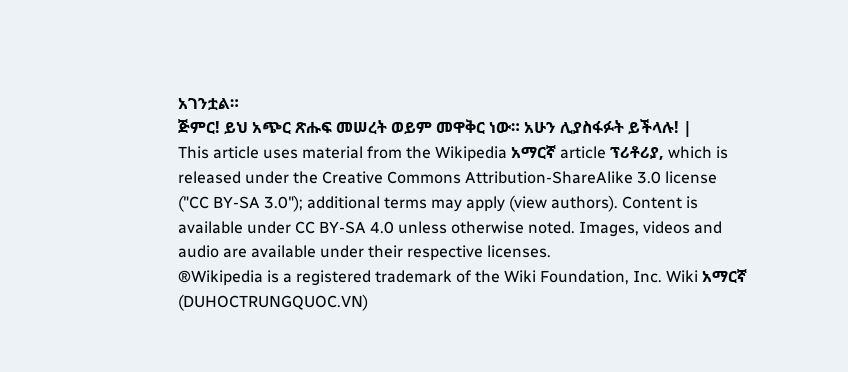አገንቷል።
ጅምር! ይህ አጭር ጽሑፍ መሠረት ወይም መዋቅር ነው። አሁን ሊያስፋፉት ይችላሉ! |
This article uses material from the Wikipedia አማርኛ article ፕሪቶሪያ, which is released under the Creative Commons Attribution-ShareAlike 3.0 license ("CC BY-SA 3.0"); additional terms may apply (view authors). Content is available under CC BY-SA 4.0 unless otherwise noted. Images, videos and audio are available under their respective licenses.
®Wikipedia is a registered trademark of the Wiki Foundation, Inc. Wiki አማርኛ (DUHOCTRUNGQUOC.VN)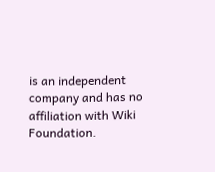is an independent company and has no affiliation with Wiki Foundation.